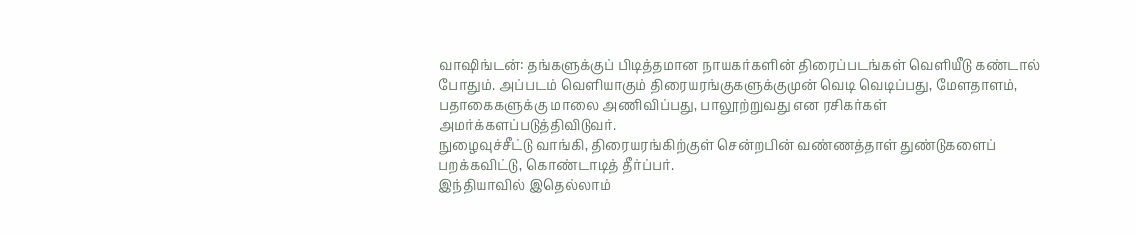வாஷிங்டன்: தங்களுக்குப் பிடித்தமான நாயகர்களின் திரைப்படங்கள் வெளியீடு கண்டால் போதும். அப்படம் வெளியாகும் திரையரங்குகளுக்குமுன் வெடி வெடிப்பது, மேளதாளம், பதாகைகளுக்கு மாலை அணிவிப்பது, பாலூற்றுவது என ரசிகர்கள் அமர்க்களப்படுத்திவிடுவர்.
நுழைவுச்சீட்டு வாங்கி, திரையரங்கிற்குள் சென்றபின் வண்ணத்தாள் துண்டுகளைப் பறக்கவிட்டு, கொண்டாடித் தீர்ப்பர்.
இந்தியாவில் இதெல்லாம்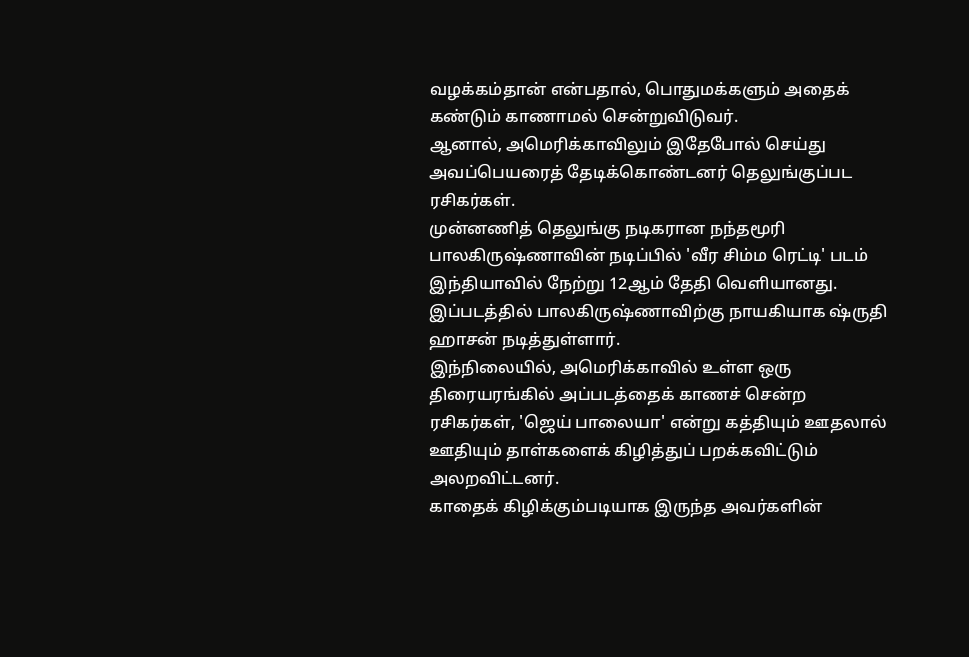வழக்கம்தான் என்பதால், பொதுமக்களும் அதைக் கண்டும் காணாமல் சென்றுவிடுவர்.
ஆனால், அமெரிக்காவிலும் இதேபோல் செய்து அவப்பெயரைத் தேடிக்கொண்டனர் தெலுங்குப்பட ரசிகர்கள்.
முன்னணித் தெலுங்கு நடிகரான நந்தமூரி பாலகிருஷ்ணாவின் நடிப்பில் 'வீர சிம்ம ரெட்டி' படம் இந்தியாவில் நேற்று 12ஆம் தேதி வெளியானது. இப்படத்தில் பாலகிருஷ்ணாவிற்கு நாயகியாக ஷ்ருதி ஹாசன் நடித்துள்ளார்.
இந்நிலையில், அமெரிக்காவில் உள்ள ஒரு திரையரங்கில் அப்படத்தைக் காணச் சென்ற ரசிகர்கள், 'ஜெய் பாலையா' என்று கத்தியும் ஊதலால் ஊதியும் தாள்களைக் கிழித்துப் பறக்கவிட்டும் அலறவிட்டனர்.
காதைக் கிழிக்கும்படியாக இருந்த அவர்களின்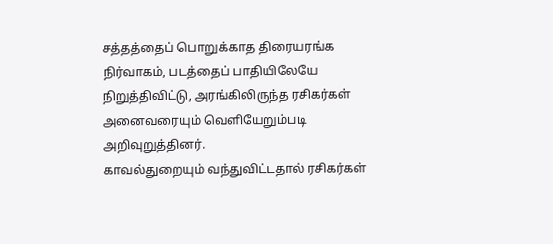சத்தத்தைப் பொறுக்காத திரையரங்க நிர்வாகம், படத்தைப் பாதியிலேயே நிறுத்திவிட்டு, அரங்கிலிருந்த ரசிகர்கள் அனைவரையும் வெளியேறும்படி அறிவுறுத்தினர்.
காவல்துறையும் வந்துவிட்டதால் ரசிகர்கள்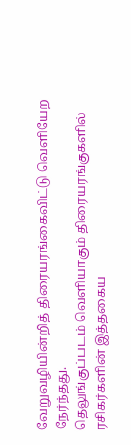வேறுவழியின்றித் திரையரங்கைவிட்டு வெளியேற நேர்ந்தது.
தெலுங்குப்படம் வெளியாகும் திரையரங்குகளில் ரசிகர்களின் இத்தகைய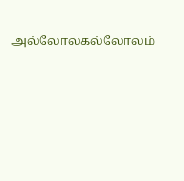அல்லோலகல்லோலம்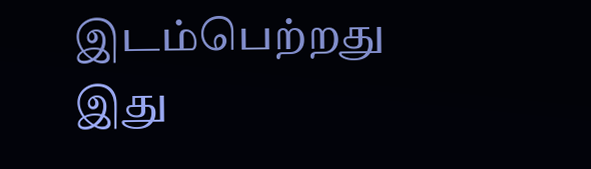இடம்பெற்றது இது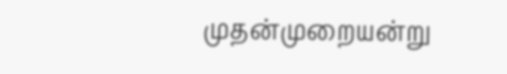முதன்முறையன்று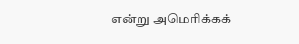என்று அமெரிக்கக்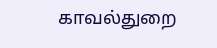காவல்துறை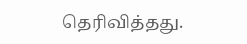தெரிவித்தது.